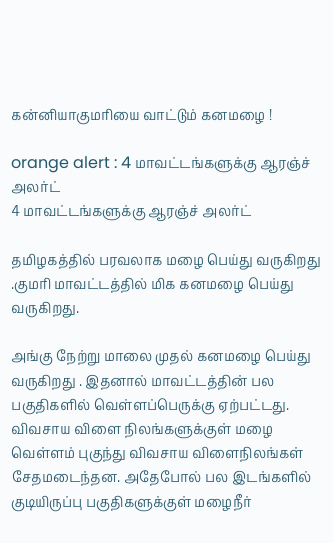கன்னியாகுமரியை வாட்டும் கனமழை !

orange alert : 4 மாவட்டங்களுக்கு ஆரஞ்ச் அலர்ட்
4 மாவட்டங்களுக்கு ஆரஞ்ச் அலர்ட்

தமிழகத்தில் பரவலாக மழை பெய்து வருகிறது .குமரி மாவட்டத்தில் மிக கனமழை பெய்து வருகிறது.

அங்கு நேற்று மாலை முதல் கனமழை பெய்து வருகிறது . இதனால் மாவட்டத்தின் பல பகுதிகளில் வெள்ளப்பெருக்கு ஏற்பட்டது. விவசாய விளை நிலங்களுக்குள் மழை வெள்ளம் புகுந்து விவசாய விளைநிலங்கள் சேதமடைந்தன. அதேபோல் பல இடங்களில் குடியிருப்பு பகுதிகளுக்குள் மழைநீர்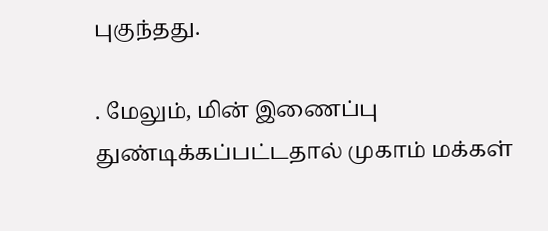புகுந்தது.

. மேலும், மின் இணைப்பு துண்டிக்கப்பட்டதால் முகாம் மக்கள்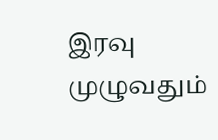இரவு முழுவதும்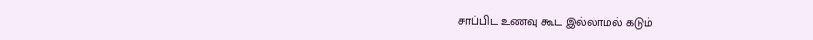சாப்பிட உணவு கூட இல்லாமல் கடும்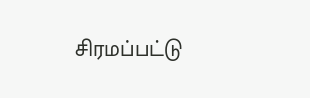சிரமப்பட்டு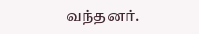வந்தனர்.